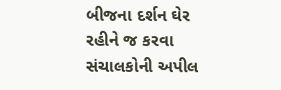બીજના દર્શન ઘેર રહીને જ કરવા સંચાલકોની અપીલ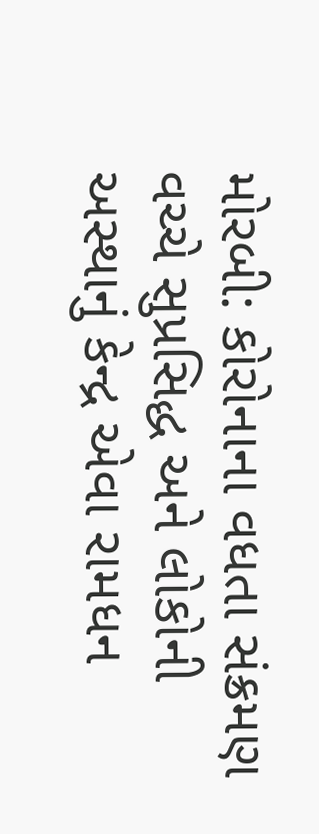મોરબી: કોરોનાના વધતા સંક્રમણ વચ્ચે સુપ્રસિદ્ધ અને લોકોની અસ્થાનું કેન્દ્ર એવા રામધન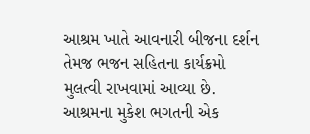આશ્રમ ખાતે આવનારી બીજના દર્શન તેમજ ભજન સહિતના કાર્યક્રમો મુલત્વી રાખવામાં આવ્યા છે. આશ્રમના મુકેશ ભગતની એક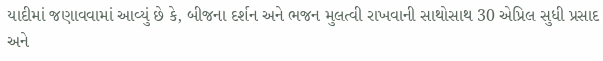યાદીમાં જણાવવામાં આવ્યું છે કે, બીજના દર્શન અને ભજન મુલત્વી રાખવાની સાથોસાથ 30 એપ્રિલ સુધી પ્રસાદ અને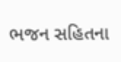ભજન સહિતના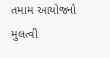તમામ આયોજનો મુલત્વી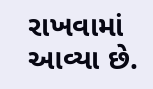રાખવામાં આવ્યા છે.